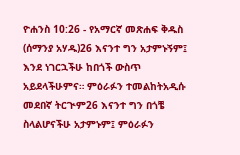ዮሐንስ 10:26 - የአማርኛ መጽሐፍ ቅዱስ (ሰማንያ አሃዱ)26 እናንተ ግን አታምኑኝም፤ እንደ ነገርኋችሁ ከበጎች ውስጥ አይደላችሁምና። ምዕራፉን ተመልከትአዲሱ መደበኛ ትርጒም26 እናንተ ግን በጎቼ ስላልሆናችሁ አታምኑም፤ ምዕራፉን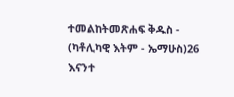ተመልከትመጽሐፍ ቅዱስ - (ካቶሊካዊ እትም - ኤማሁስ)26 እናንተ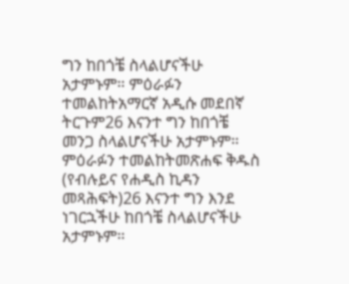ግን ከበጎቼ ስላልሆናችሁ አታምኑም። ምዕራፉን ተመልከትአማርኛ አዲሱ መደበኛ ትርጉም26 እናንተ ግን ከበጎቼ መንጋ ስላልሆናችሁ አታምኑም። ምዕራፉን ተመልከትመጽሐፍ ቅዱስ (የብሉይና የሐዲስ ኪዳን መጻሕፍት)26 እናንተ ግን እንደ ነገርኋችሁ ከበጎቼ ስላልሆናችሁ አታምኑም።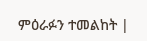ምዕራፉን ተመልከት |